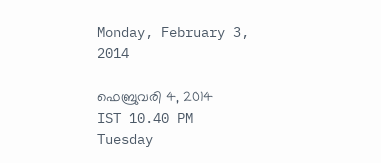Monday, February 3, 2014

ഫെബ്രുവരി 4, 2014
IST 10.40 PM
Tuesday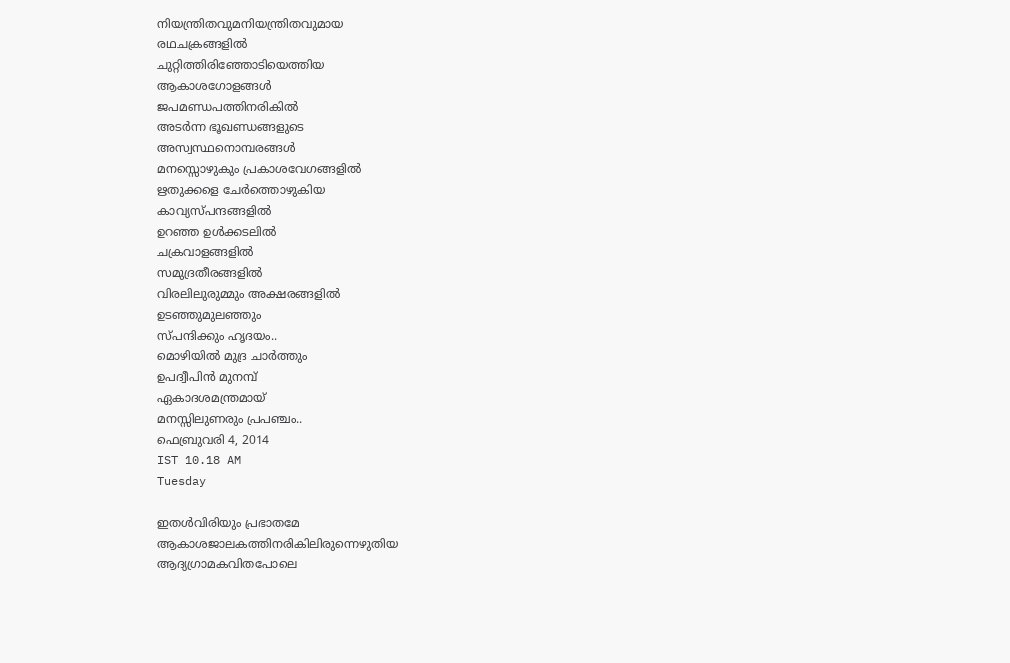നിയന്ത്രിതവുമനിയന്ത്രിതവുമായ
രഥചക്രങ്ങളിൽ
ചുറ്റിത്തിരിഞ്ഞോടിയെത്തിയ
ആകാശഗോളങ്ങൾ
ജപമണ്ഡപത്തിനരികിൽ
അടർന്ന ഭൂഖണ്ഡങ്ങളുടെ
അസ്വസ്ഥനൊമ്പരങ്ങൾ
മനസ്സൊഴുകും പ്രകാശവേഗങ്ങളിൽ
ഋതുക്കളെ ചേർത്തൊഴുകിയ
കാവ്യസ്പന്ദങ്ങളിൽ
ഉറഞ്ഞ ഉൾക്കടലിൽ
ചക്രവാളങ്ങളിൽ
സമുദ്രതീരങ്ങളിൽ
വിരലിലുരുമ്മും അക്ഷരങ്ങളിൽ
ഉടഞ്ഞുമുലഞ്ഞും
സ്പന്ദിക്കും ഹൃദയം..
മൊഴിയിൽ മുദ്ര ചാർത്തും
ഉപദ്വീപിൻ മുനമ്പ്
ഏകാദശമന്ത്രമായ്
മനസ്സിലുണരും പ്രപഞ്ചം..
ഫെബ്രുവരി 4, 2014
IST 10.18 AM
Tuesday

ഇതൾവിരിയും പ്രഭാതമേ
ആകാശജാലകത്തിനരികിലിരുന്നെഴുതിയ
ആദ്യഗ്രാമകവിതപോലെ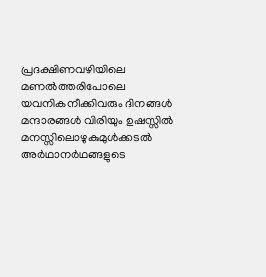പ്രദക്ഷിണവഴിയിലെ
മണൽത്തരിപോലെ
യവനികനീക്കിവരും ദിനങ്ങൾ
മന്ദാരങ്ങൾ വിരിയും ഉഷസ്സിൽ
മനസ്സിലൊഴുകുമുൾക്കടൽ
അർഥാനർഥങ്ങളുടെ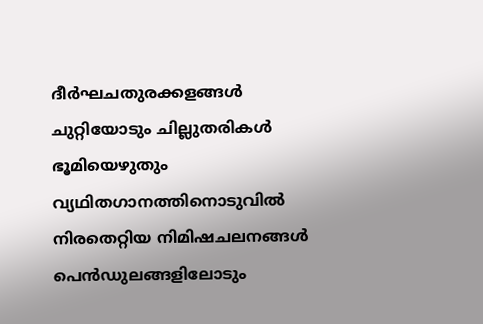ദീർഘചതുരക്കളങ്ങൾ
ചുറ്റിയോടും ചില്ലുതരികൾ
ഭൂമിയെഴുതും
വ്യഥിതഗാനത്തിനൊടുവിൽ
നിരതെറ്റിയ നിമിഷചലനങ്ങൾ
പെൻഡുലങ്ങളിലോടും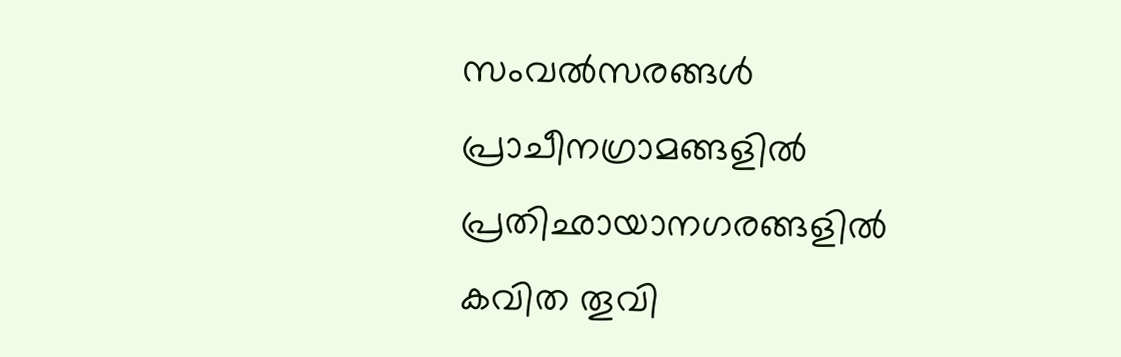സംവൽസരങ്ങൾ
പ്രാചീനഗ്രാമങ്ങളിൽ
പ്രതിഛായാനഗരങ്ങളിൽ
കവിത തൂവി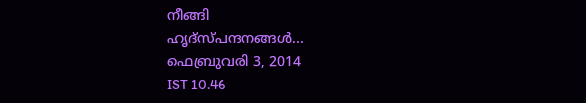നീങ്ങി
ഹൃദ്സ്പന്ദനങ്ങൾ...
ഫെബ്രുവരി 3, 2014
IST 10.46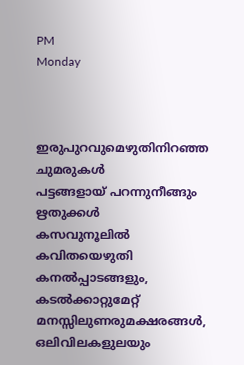PM
Monday



ഇരുപുറവുമെഴുതിനിറഞ്ഞ
ചുമരുകൾ
പട്ടങ്ങളായ് പറന്നുനീങ്ങും
ഋതുക്കൾ
കസവുനൂലിൽ കവിതയെഴുതി
കനൽപ്പാടങ്ങളും, കടൽക്കാറ്റുമേറ്റ്
മനസ്സിലുണരുമക്ഷരങ്ങൾ,
ഒലിവിലകളുലയും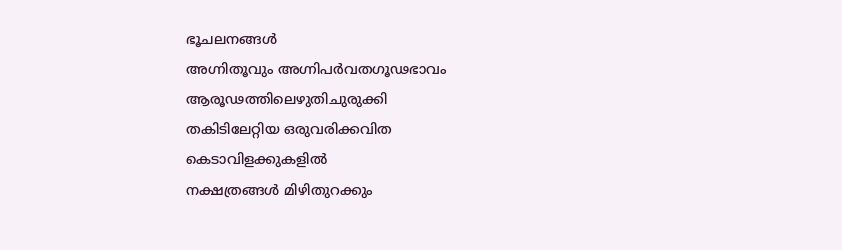ഭൂചലനങ്ങൾ
അഗ്നിതൂവും അഗ്നിപർവതഗൂഢഭാവം
ആരൂഢത്തിലെഴുതിചുരുക്കി
തകിടിലേറ്റിയ ഒരുവരിക്കവിത
കെടാവിളക്കുകളിൽ
നക്ഷത്രങ്ങൾ മിഴിതുറക്കും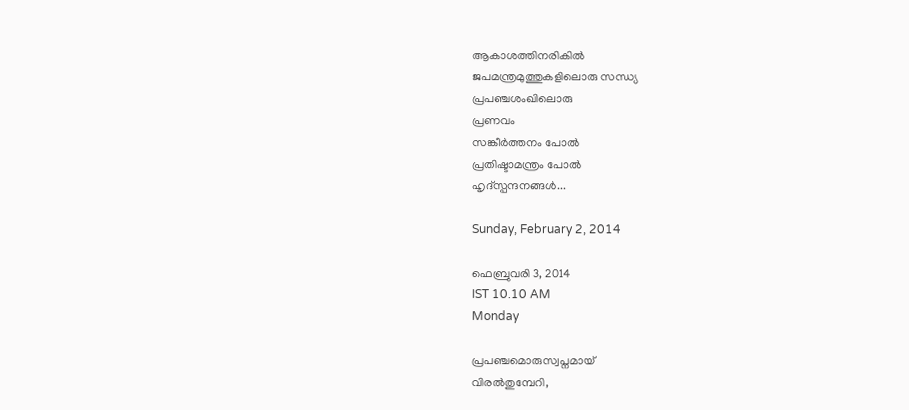ആകാശത്തിനരികിൽ
ജപമന്ത്രമുത്തുകളിലൊരു സന്ധ്യ
പ്രപഞ്ചശംഖിലൊരു
പ്രണവം
സങ്കീർത്തനം പോൽ
പ്രതിഷ്ടാമന്ത്രം പോൽ
ഹൃദ്സ്പന്ദനങ്ങൾ...

Sunday, February 2, 2014

ഫെബ്രുവരി 3, 2014
IST 10.10 AM
Monday

പ്രപഞ്ചമൊരുസ്വപ്നമായ്
വിരൽതുമ്പേറി,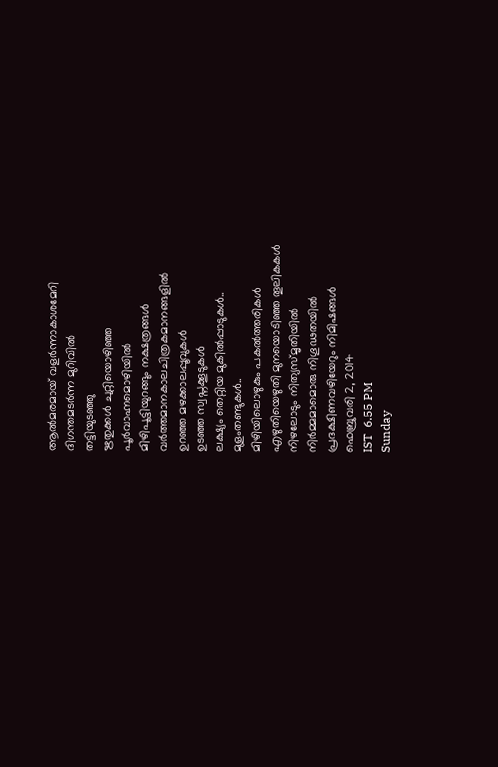ആൽമരമായ് വളർന്നാകാശമേറി
ദിഗന്തമടർന്ന മുറിവിൽ
തട്ടിയുടഞ്ഞു
ഋതുക്കൾ ചുറ്റിയൊഴിഞ്ഞ
പൂർവാഹ്നമൊഴിയിൽ
മിഴിപൂട്ടിയുറങ്ങും നക്ഷത്രങ്ങൾ
വർത്തമാനകാലചിത്രകമാനങ്ങളിൽ
ഉറഞ്ഞ മഴക്കാലപ്പൂവുകൾ
ഉടഞ്ഞ സ്വപ്നക്കൂടുകൾ
ലക്ഷ്യം തെറ്റിയ മുകിൽപ്പാടുകൾ..
മുളംതണ്ടുകൾ..
മിഴിയിലൊഴുകും പകൽത്തരികൾ
എഴുതിയെഴുതി മുനയൊടിഞ്ഞ തൂലികകൾ
നിഴലോടും നിത്യസ്മൃതിയിൽ
നിർമ്മമാമൊരു നിഗൂഢതയിൽ
പ്രദക്ഷിണവഴിയേറും നിമിഷങ്ങൾ
ഫെബ്രുവരി 2, 2014
IST  6.55 PM
Sunday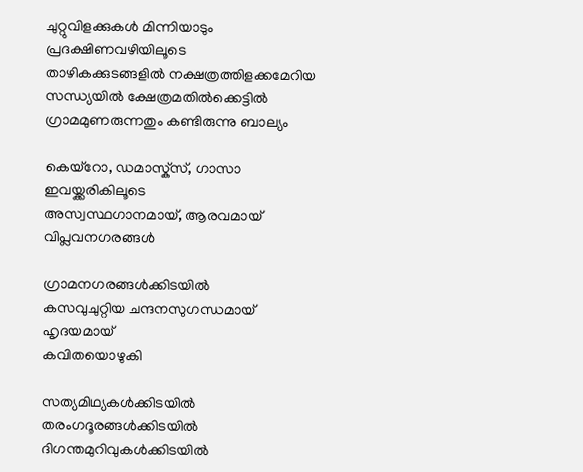ചുറ്റുവിളക്കുകൾ മിന്നിയാടും
പ്രദക്ഷിണവഴിയിലൂടെ
താഴികക്കുടങ്ങളിൽ നക്ഷത്രത്തിളക്കമേറിയ
സന്ധ്യയിൽ ക്ഷേത്രമതിൽക്കെട്ടിൽ
ഗ്രാമമുണരുന്നതും കണ്ടിരുന്നു ബാല്യം

കെയ്റോ, ഡമാസ്ക്സ്, ഗാസാ
ഇവയ്ക്കരികിലൂടെ
അസ്വസ്ഥഗാനമായ്, ആരവമായ്
വിപ്ലവനഗരങ്ങൾ

ഗ്രാമനഗരങ്ങൾക്കിടയിൽ
കസവുചുറ്റിയ ചന്ദനസുഗന്ധമായ്
ഹൃദയമായ്
കവിതയൊഴുകി

സത്യമിഥ്യകൾക്കിടയിൽ
തരംഗദൂരങ്ങൾക്കിടയിൽ
ദിഗന്തമുറിവുകൾക്കിടയിൽ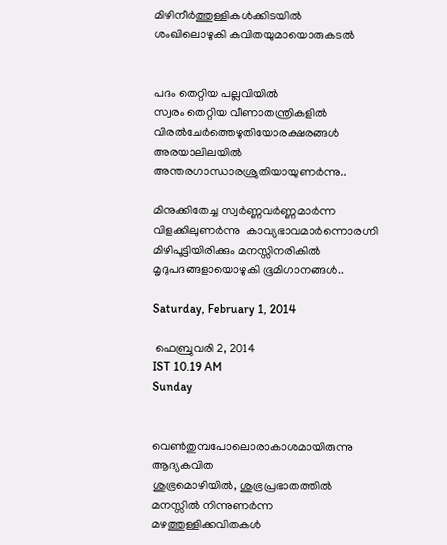മിഴിനീർത്തുള്ളികൾക്കിടയിൽ
ശംഖിലൊഴുകി കവിതയുമായൊരുകടൽ


പദം തെറ്റിയ പല്ലവിയിൽ
സ്വരം തെറ്റിയ വീണാതന്ത്രികളിൽ
വിരൽചേർത്തെഴുതിയോരക്ഷരങ്ങൾ
അരയാലിലയിൽ
അന്തരഗാന്ധാരശ്രുതിയായുണർന്നു..

മിനുക്കിതേച്ച സ്വർണ്ണവർണ്ണമാർന്ന
വിളക്കിലുണർന്നു  കാവ്യഭാവമാർന്നൊരഗ്നി
മിഴിപൂട്ടിയിരിക്കും മനസ്സിനരികിൽ
മൃദുപദങ്ങളായൊഴുകി ഭൂമിഗാനങ്ങൾ..

Saturday, February 1, 2014

 ഫെബ്രുവരി 2, 2014
IST 10.19 AM
Sunday


വെൺതുമ്പപോലൊരാകാശമായിരുന്നു
ആദ്യകവിത
ശുഭ്രമൊഴിയിൽ, ശുഭ്രപ്രഭാതത്തിൽ
മനസ്സിൽ നിന്നുണർന്ന
മഴത്തുള്ളിക്കവിതകൾ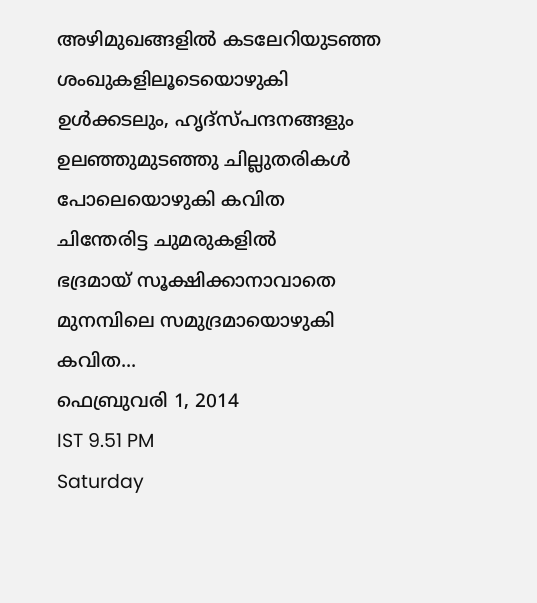അഴിമുഖങ്ങളിൽ കടലേറിയുടഞ്ഞ
ശംഖുകളിലൂടെയൊഴുകി
ഉൾക്കടലും, ഹൃദ്സ്പന്ദനങ്ങളും
ഉലഞ്ഞുമുടഞ്ഞു ചില്ലുതരികൾ
പോലെയൊഴുകി കവിത
ചിന്തേരിട്ട ചുമരുകളിൽ
ഭദ്രമായ് സൂക്ഷിക്കാനാവാതെ
മുനമ്പിലെ സമുദ്രമായൊഴുകി
കവിത...
ഫെബ്രുവരി 1, 2014
IST 9.51 PM
Saturday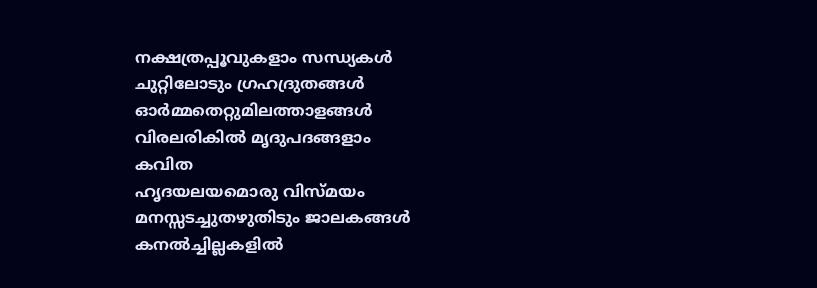നക്ഷത്രപ്പൂവുകളാം സന്ധ്യകൾ
ചുറ്റിലോടും ഗ്രഹദ്രുതങ്ങൾ
ഓർമ്മതെറ്റുമിലത്താളങ്ങൾ
വിരലരികിൽ മൃദുപദങ്ങളാം
കവിത
ഹൃദയലയമൊരു വിസ്മയം
മനസ്സടച്ചുതഴുതിടും ജാലകങ്ങൾ
കനൽച്ചില്ലകളിൽ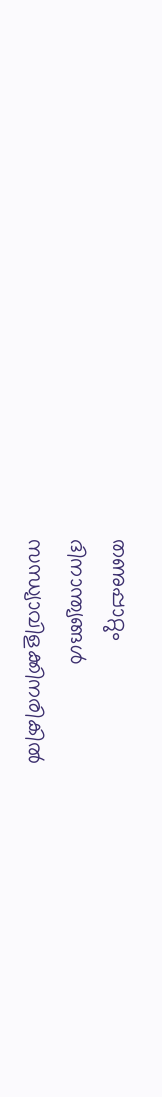തണുപ്പാറ്റും
ദിനാന്ത്യങ്ങൾ
സന്ധ്യാവിളക്കിനരികിൽ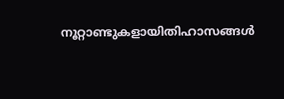നൂറ്റാണ്ടുകളായിതിഹാസങ്ങൾ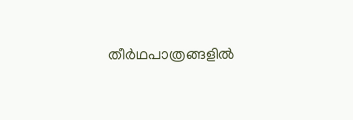തീർഥപാത്രങ്ങളിൽ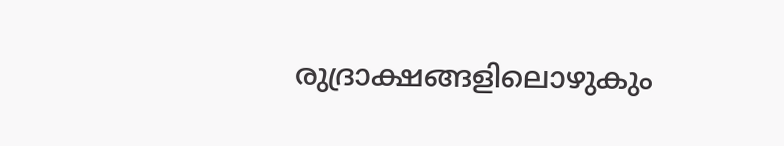രുദ്രാക്ഷങ്ങളിലൊഴുകും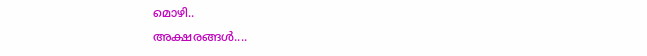മൊഴി..
അക്ഷരങ്ങൾ....